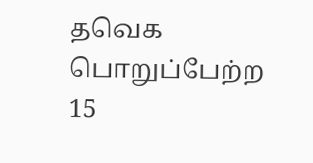தவெக பொறுப்பேற்ற 15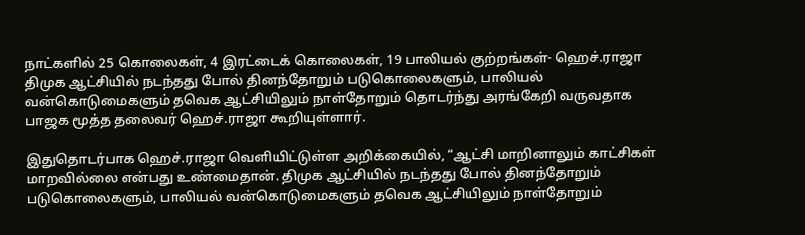நாட்களில் 25 கொலைகள், 4 இரட்டைக் கொலைகள், 19 பாலியல் குற்றங்கள்- ஹெச்.ராஜா
திமுக ஆட்சியில் நடந்தது போல் தினந்தோறும் படுகொலைகளும், பாலியல் வன்கொடுமைகளும் தவெக ஆட்சியிலும் நாள்தோறும் தொடர்ந்து அரங்கேறி வருவதாக பாஜக மூத்த தலைவர் ஹெச்.ராஜா கூறியுள்ளார்.

இதுதொடர்பாக ஹெச்.ராஜா வெளியிட்டுள்ள அறிக்கையில், “ஆட்சி மாறினாலும் காட்சிகள் மாறவில்லை என்பது உண்மைதான். திமுக ஆட்சியில் நடந்தது போல் தினந்தோறும் படுகொலைகளும், பாலியல் வன்கொடுமைகளும் தவெக ஆட்சியிலும் நாள்தோறும்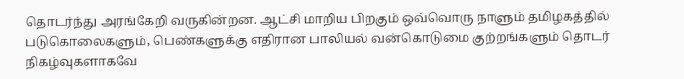தொடர்ந்து அரங்கேறி வருகின்றன. ஆட்சி மாறிய பிறகும் ஒவ்வொரு நாளும் தமிழகத்தில் படுகொலைகளும், பெண்களுக்கு எதிரான பாலியல் வன்கொடுமை குற்றங்களும் தொடர் நிகழ்வுகளாகவே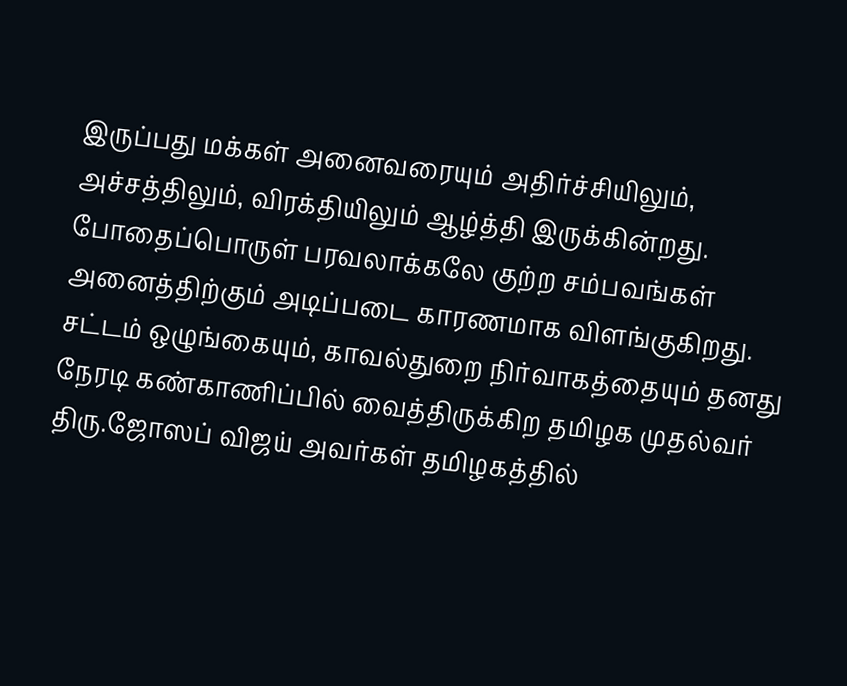இருப்பது மக்கள் அனைவரையும் அதிர்ச்சியிலும், அச்சத்திலும், விரக்தியிலும் ஆழ்த்தி இருக்கின்றது. போதைப்பொருள் பரவலாக்கலே குற்ற சம்பவங்கள் அனைத்திற்கும் அடிப்படை காரணமாக விளங்குகிறது.
சட்டம் ஒழுங்கையும், காவல்துறை நிர்வாகத்தையும் தனது நேரடி கண்காணிப்பில் வைத்திருக்கிற தமிழக முதல்வர் திரு.ஜோஸப் விஜய் அவர்கள் தமிழகத்தில்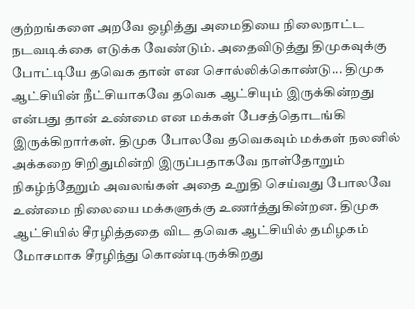குற்றங்களை அறவே ஒழித்து அமைதியை நிலைநாட்ட நடவடிக்கை எடுக்க வேண்டும். அதைவிடுத்து திமுகவுக்கு போட்டியே தவெக தான் என சொல்லிக்கொண்டு... திமுக ஆட்சியின் நீட்சியாகவே தவெக ஆட்சியும் இருக்கின்றது என்பது தான் உண்மை என மக்கள் பேசத்தொடங்கி இருக்கிறார்கள். திமுக போலவே தவெகவும் மக்கள் நலனில் அக்கறை சிறிதுமின்றி இருப்பதாகவே நாள்தோறும் நிகழ்ந்தேறும் அவலங்கள் அதை உறுதி செய்வது போலவே உண்மை நிலையை மக்களுக்கு உணர்த்துகின்றன. திமுக ஆட்சியில் சீரழித்ததை விட தவெக ஆட்சியில் தமிழகம் மோசமாக சீரழிந்து கொண்டிருக்கிறது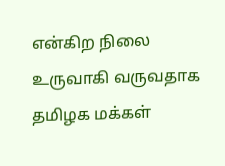என்கிற நிலை உருவாகி வருவதாக தமிழக மக்கள்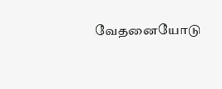வேதனையோடு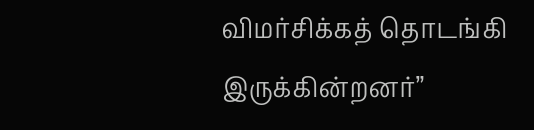விமர்சிக்கத் தொடங்கி இருக்கின்றனர்”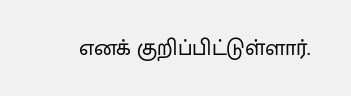எனக் குறிப்பிட்டுள்ளார்.